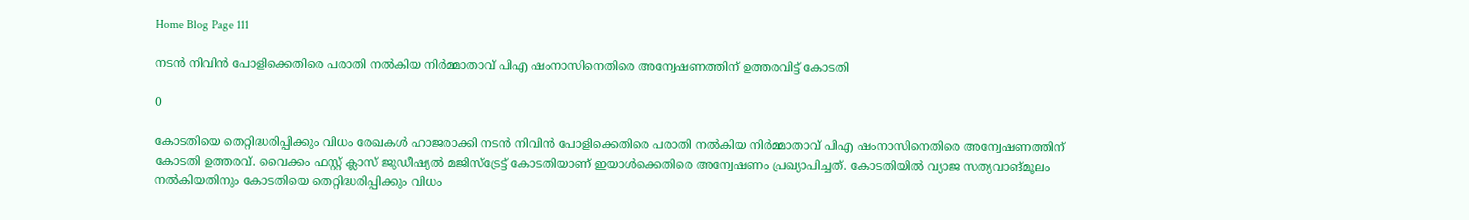Home Blog Page 111

നടന്‍ നിവിന്‍ പോളിക്കെതിരെ പരാതി നല്‍കിയ നിര്‍മ്മാതാവ് പിഎ ഷംനാസിനെതിരെ അന്വേഷണത്തിന് ഉത്തരവിട്ട് കോടതി

0

കോടതിയെ തെറ്റിദ്ധരിപ്പിക്കും വിധം രേഖകള്‍ ഹാജരാക്കി നടന്‍ നിവിന്‍ പോളിക്കെതിരെ പരാതി നല്‍കിയ നിര്‍മ്മാതാവ് പിഎ ഷംനാസിനെതിരെ അന്വേഷണത്തിന് കോടതി ഉത്തരവ്. വൈക്കം ഫസ്റ്റ് ക്ലാസ് ജുഡീഷ്യല്‍ മജിസ്ട്രേട്ട് കോടതിയാണ് ഇയാള്‍ക്കെതിരെ അന്വേഷണം പ്രഖ്യാപിച്ചത്. കോടതിയില്‍ വ്യാജ സത്യവാങ്മൂലം നല്‍കിയതിനും കോടതിയെ തെറ്റിദ്ധരിപ്പിക്കും വിധം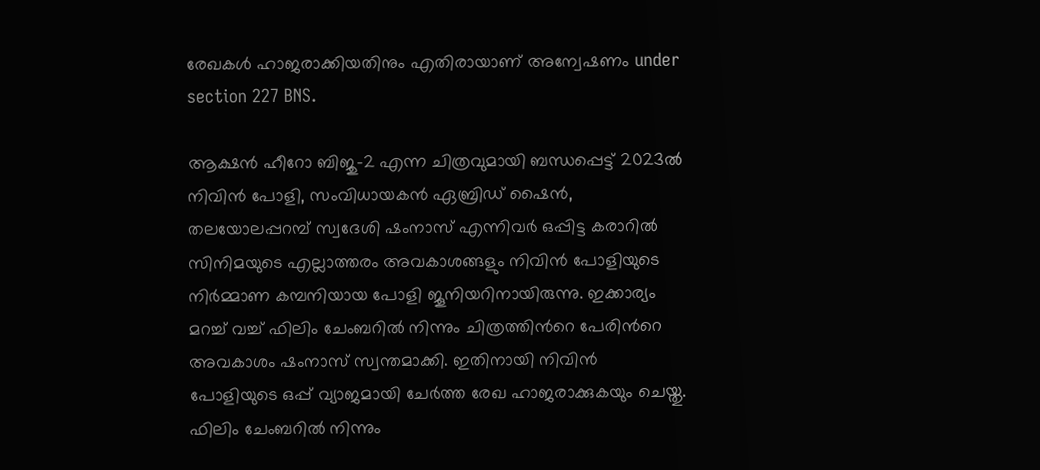രേഖകള്‍ ഹാജരാക്കിയതിനും എതിരായാണ് അന്വേഷണം under section 227 BNS.

ആക്ഷന്‍ ഹീറോ ബിജു-2 എന്ന ചിത്രവുമായി ബന്ധപ്പെട്ട് 2023ല്‍ നിവിന്‍ പോളി, സംവിധായകന്‍ ഏബ്രിഡ് ഷൈന്‍, തലയോലപ്പറമ്പ് സ്വദേശി ഷംനാസ് എന്നിവര്‍ ഒപ്പിട്ട കരാറില്‍ സിനിമയുടെ എല്ലാത്തരം അവകാശങ്ങളും നിവിന്‍ പോളിയുടെ നിര്‍മ്മാണ കമ്പനിയായ പോളി ജൂനിയറിനായിരുന്നു. ഇക്കാര്യം മറച്ച് വച്ച് ഫിലിം ചേംബറില്‍ നിന്നും ചിത്രത്തിന്‍റെ പേരിന്‍റെ അവകാശം ഷംനാസ് സ്വന്തമാക്കി. ഇതിനായി നിവിന്‍ പോളിയുടെ ഒപ്പ് വ്യാജമായി ചേര്‍ത്ത രേഖ ഹാജരാക്കുകയും ചെയ്തു. ഫിലിം ചേംബറില്‍ നിന്നും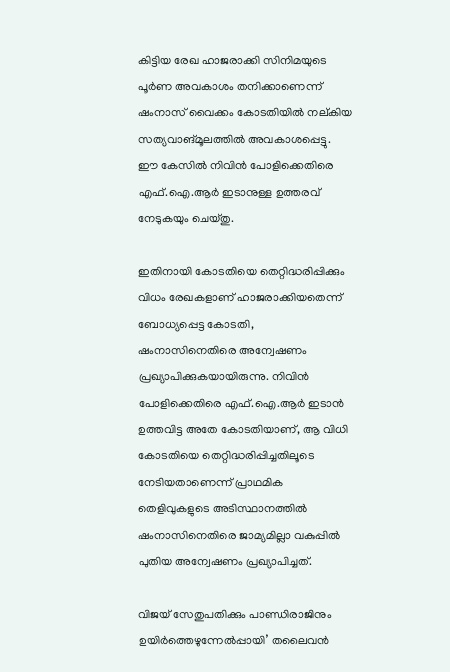കിട്ടിയ രേഖ ഹാജരാക്കി സിനിമയുടെ പൂര്‍ണ അവകാശം തനിക്കാണെന്ന് ഷംനാസ് വൈക്കം കോടതിയില്‍ നല്കിയ സത്യവാങ്മൂലത്തിൽ അവകാശപ്പെട്ടു. ഈ കേസില്‍ നിവിന്‍ പോളിക്കെതിരെ എഫ്.ഐ.ആര്‍ ഇടാനുള്ള ഉത്തരവ് നേടുകയും ചെയ്തു.

ഇതിനായി കോടതിയെ തെറ്റിദ്ധരിപ്പിക്കും വിധം രേഖകളാണ് ഹാജരാക്കിയതെന്ന് ബോധ്യപ്പെട്ട കോടതി, ഷംനാസിനെതിരെ അന്വേഷണം പ്രഖ്യാപിക്കുകയായിരുന്നു. നിവിന്‍ പോളിക്കെതിരെ എഫ്.ഐ.ആര്‍ ഇടാന്‍ ഉത്തവിട്ട അതേ കോടതിയാണ്, ആ വിധി കോടതിയെ തെറ്റിദ്ധരിപ്പിച്ചതിലൂടെ നേടിയതാണെന്ന് പ്രാഥമിക തെളിവുകളുടെ അടിസ്ഥാനത്തില്‍ ഷംനാസിനെതിരെ ജാമ്യമില്ലാ വകുപ്പിൽ പുതിയ അന്വേഷണം പ്രഖ്യാപിച്ചത്.

വിജയ് സേതുപതിക്കും പാണ്ഡിരാജിനും ഉയിർത്തെഴുന്നേൽപ്പായി’ തലൈവൻ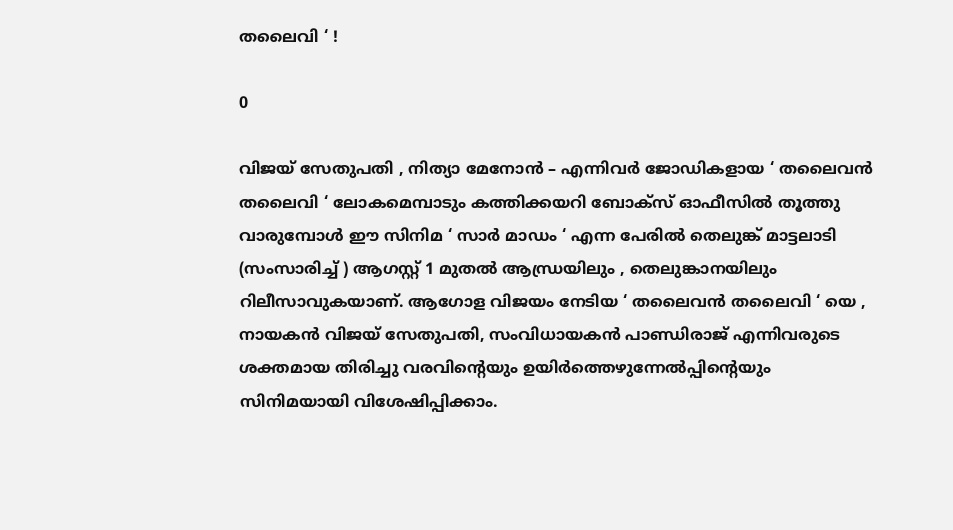തലൈവി ‘ !

0

വിജയ് സേതുപതി , നിത്യാ മേനോൻ – എന്നിവർ ജോഡികളായ ‘ തലൈവൻ തലൈവി ‘ ലോകമെമ്പാടും കത്തിക്കയറി ബോക്സ് ഓഫീസിൽ തൂത്തു വാരുമ്പോൾ ഈ സിനിമ ‘ സാർ മാഡം ‘ എന്ന പേരിൽ തെലുങ്ക് മാട്ടലാടി (സംസാരിച്ച് ) ആഗസ്റ്റ് 1 മുതൽ ആന്ധ്രയിലും , തെലുങ്കാനയിലും റിലീസാവുകയാണ്. ആഗോള വിജയം നേടിയ ‘ തലൈവൻ തലൈവി ‘ യെ , നായകൻ വിജയ് സേതുപതി, സംവിധായകൻ പാണ്ഡിരാജ് എന്നിവരുടെ ശക്തമായ തിരിച്ചു വരവിൻ്റെയും ഉയിർത്തെഴുന്നേൽപ്പിൻ്റെയും സിനിമയായി വിശേഷിപ്പിക്കാം.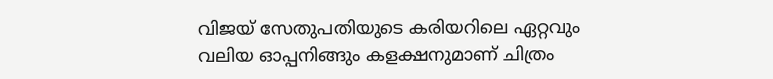വിജയ് സേതുപതിയുടെ കരിയറിലെ ഏറ്റവും വലിയ ഓപ്പനിങ്ങും കളക്ഷനുമാണ് ചിത്രം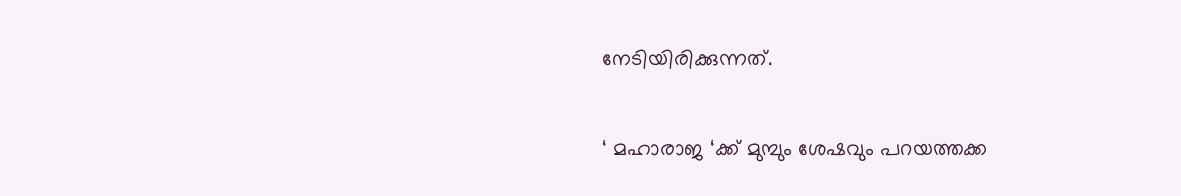നേടിയിരിക്കുന്നത്.

‘ മഹാരാജ ‘ക്ക് മുമ്പും ശേഷവും പറയത്തക്ക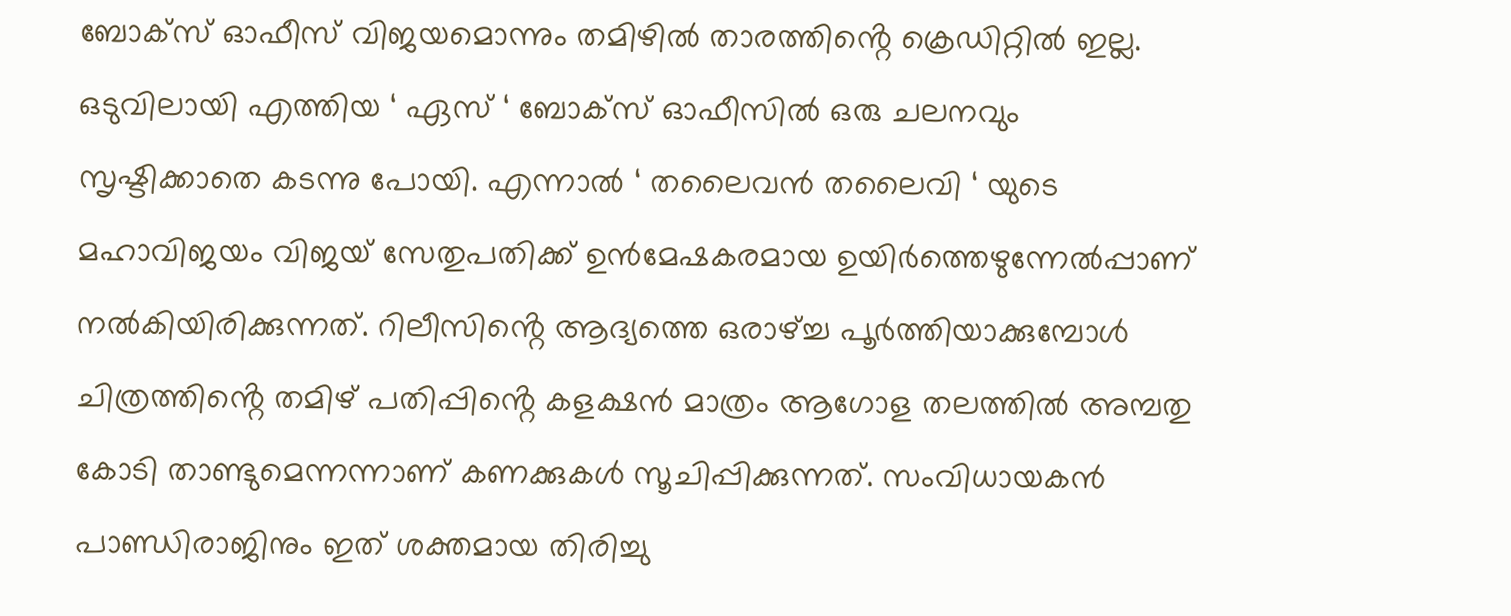ബോക്സ് ഓഫീസ് വിജയമൊന്നും തമിഴിൽ താരത്തിൻ്റെ ക്രെഡിറ്റിൽ ഇല്ല. ഒടുവിലായി എത്തിയ ‘ ഏസ് ‘ ബോക്സ് ഓഫീസിൽ ഒരു ചലനവും സൃഷ്ടിക്കാതെ കടന്നു പോയി. എന്നാൽ ‘ തലൈവൻ തലൈവി ‘ യുടെ മഹാവിജയം വിജയ് സേതുപതിക്ക് ഉൻമേഷകരമായ ഉയിർത്തെഴുന്നേൽപ്പാണ് നൽകിയിരിക്കുന്നത്. റിലീസിൻ്റെ ആദ്യത്തെ ഒരാഴ്ച്ച പൂർത്തിയാക്കുമ്പോൾ ചിത്രത്തിൻ്റെ തമിഴ് പതിപ്പിൻ്റെ കളക്ഷൻ മാത്രം ആഗോള തലത്തിൽ അമ്പതു കോടി താണ്ടുമെന്നന്നാണ് കണക്കുകൾ സൂചിപ്പിക്കുന്നത്. സംവിധായകൻ പാണ്ഡിരാജിനും ഇത് ശക്തമായ തിരിച്ചു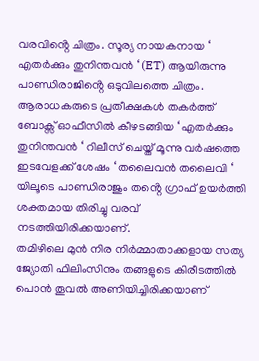വരവിൻ്റെ ചിത്രം. സൂര്യ നായകനായ ‘ എതർക്കും തുനിന്തവൻ ‘ (ET) ആയിരുന്നു പാണ്ഡിരാജിൻ്റെ ഒടുവിലത്തെ ചിത്രം. ആരാധകരുടെ പ്രതീക്ഷകൾ തകർത്ത് ബോക്സ് ഓഫീസിൽ കീഴടങ്ങിയ ‘ എതർക്കും തുനിന്തവൻ ‘ റിലീസ് ചെയ്ത് മൂന്നു വർഷത്തെ ഇടവേളക്ക് ശേഷം ‘ തലൈവൻ തലൈവി ‘ യിലൂടെ പാണ്ഡിരാജും തൻ്റെ ഗ്രാഫ് ഉയർത്തി ശക്തമായ തിരിച്ചു വരവ് നടത്തിയിരിക്കയാണ്.
തമിഴിലെ മുൻ നിര നിർമ്മാതാക്കളായ സത്യ ജ്യോതി ഫിലിംസിനും തങ്ങളുടെ കിരീടത്തിൽ പൊൻ തൂവൽ അണിയിച്ചിരിക്കയാണ്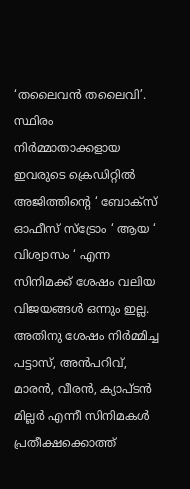‘തലൈവൻ തലൈവി’. സ്ഥിരം നിർമ്മാതാക്കളായ ഇവരുടെ ക്രെഡിറ്റിൽ അജിത്തിൻ്റെ ‘ ബോക്സ് ഓഫീസ് സ്ട്രോം ‘ ആയ ‘ വിശ്വാസം ‘ എന്ന സിനിമക്ക് ശേഷം വലിയ വിജയങ്ങൾ ഒന്നും ഇല്ല. അതിനു ശേഷം നിർമ്മിച്ച പട്ടാസ്, അൻപറിവ്, മാരൻ, വീരൻ, ക്യാപ്ടൻ മില്ലർ എന്നീ സിനിമകൾ പ്രതീക്ഷക്കൊത്ത്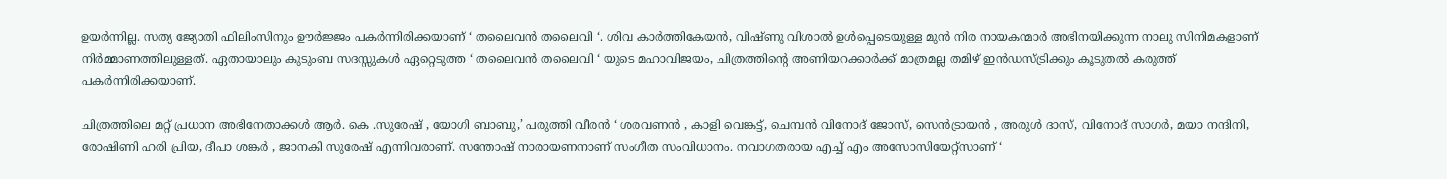ഉയർന്നില്ല. സത്യ ജ്യോതി ഫിലിംസിനും ഊർജ്ജം പകർന്നിരിക്കയാണ് ‘ തലൈവൻ തലൈവി ‘. ശിവ കാർത്തികേയൻ, വിഷ്ണു വിശാൽ ഉൾപ്പെടെയുള്ള മുൻ നിര നായകന്മാർ അഭിനയിക്കുന്ന നാലു സിനിമകളാണ് നിർമ്മാണത്തിലുള്ളത്. ഏതായാലും കുടുംബ സദസ്സുകൾ ഏറ്റെടുത്ത ‘ തലൈവൻ തലൈവി ‘ യുടെ മഹാവിജയം, ചിത്രത്തിൻ്റെ അണിയറക്കാർക്ക് മാത്രമല്ല തമിഴ് ഇൻഡസ്ട്രിക്കും കൂടുതൽ കരുത്ത് പകർന്നിരിക്കയാണ്.

ചിത്രത്തിലെ മറ്റ് പ്രധാന അഭിനേതാക്കൾ ആർ. കെ .സുരേഷ് , യോഗി ബാബു,’ പരുത്തി വീരൻ ‘ ശരവണൻ , കാളി വെങ്കട്ട്, ചെമ്പൻ വിനോദ് ജോസ്, സെൻട്രായൻ , അരുൾ ദാസ്, വിനോദ് സാഗർ, മയാ നന്ദിനി, രോഷിണി ഹരി പ്രിയ, ദീപാ ശങ്കർ , ജാനകി സുരേഷ് എന്നിവരാണ്. സന്തോഷ് നാരായണനാണ് സംഗീത സംവിധാനം. നവാഗതരായ എച്ച് എം അസോസിയേറ്റ്സാണ് ‘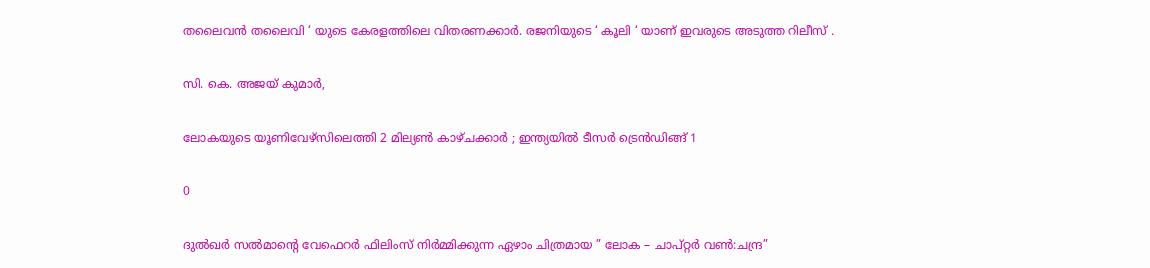തലൈവൻ തലൈവി ‘ യുടെ കേരളത്തിലെ വിതരണക്കാർ. രജനിയുടെ ‘ കൂലി ‘ യാണ് ഇവരുടെ അടുത്ത റിലീസ് .

സി. കെ. അജയ് കുമാർ,

ലോകയുടെ യൂണിവേഴ്‌സിലെത്തി 2 മില്യൺ കാഴ്ചക്കാർ ; ഇന്ത്യയിൽ ടീസർ ട്രെൻഡിങ്ങ് 1

0

ദുൽഖർ സൽമാൻ്റെ വേഫെറർ ഫിലിംസ് നിർമ്മിക്കുന്ന ഏഴാം ചിത്രമായ ” ലോക – ചാപ്റ്റർ വൺ:ചന്ദ്ര”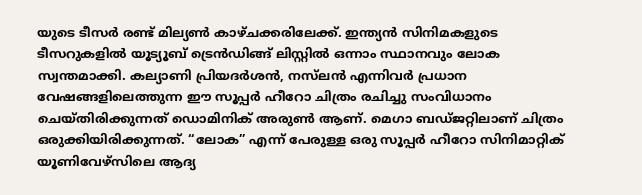യുടെ ടീസർ രണ്ട് മില്യൺ കാഴ്ചക്കരിലേക്ക്. ഇന്ത്യൻ സിനിമകളുടെ ടീസറുകളിൽ യൂട്യൂബ് ട്രെൻഡിങ്ങ് ലിസ്റ്റിൽ ഒന്നാം സ്ഥാനവും ലോക സ്വന്തമാക്കി. കല്യാണി പ്രിയദർശൻ, നസ്‌ലൻ എന്നിവർ പ്രധാന വേഷങ്ങളിലെത്തുന്ന ഈ സൂപ്പർ ഹീറോ ചിത്രം രചിച്ചു സംവിധാനം ചെയ്തിരിക്കുന്നത് ഡൊമിനിക് അരുൺ ആണ്. മെഗാ ബഡ്ജറ്റിലാണ് ചിത്രം ഒരുക്കിയിരിക്കുന്നത്. “ലോക” എന്ന് പേരുള്ള ഒരു സൂപ്പർ ഹീറോ സിനിമാറ്റിക് യൂണിവേഴ്സിലെ ആദ്യ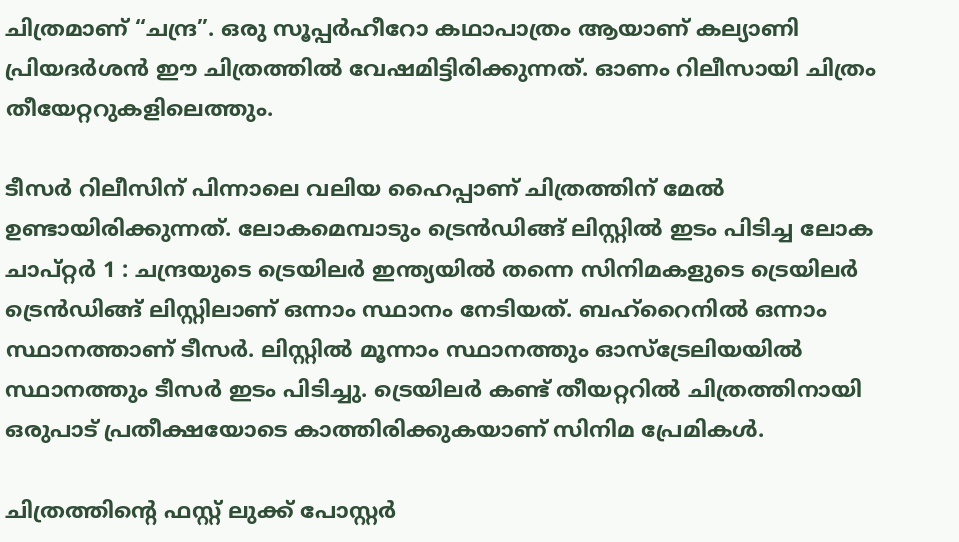ചിത്രമാണ് “ചന്ദ്ര”. ഒരു സൂപ്പർഹീറോ കഥാപാത്രം ആയാണ് കല്യാണി പ്രിയദർശൻ ഈ ചിത്രത്തിൽ വേഷമിട്ടിരിക്കുന്നത്. ഓണം റിലീസായി ചിത്രം തീയേറ്ററുകളിലെത്തും.

ടീസർ റിലീസിന് പിന്നാലെ വലിയ ഹൈപ്പാണ് ചിത്രത്തിന് മേൽ ഉണ്ടായിരിക്കുന്നത്. ലോകമെമ്പാടും ട്രെൻഡിങ്ങ് ലിസ്റ്റിൽ ഇടം പിടിച്ച ലോക ചാപ്റ്റർ 1 : ചന്ദ്രയുടെ ട്രെയിലർ ഇന്ത്യയിൽ തന്നെ സിനിമകളുടെ ട്രെയിലർ ട്രെൻഡിങ്ങ് ലിസ്റ്റിലാണ് ഒന്നാം സ്ഥാനം നേടിയത്. ബഹ്‌റൈനിൽ ഒന്നാം സ്ഥാനത്താണ് ടീസർ. ലിസ്റ്റിൽ മൂന്നാം സ്ഥാനത്തും ഓസ്‌ട്രേലിയയിൽ സ്ഥാനത്തും ടീസർ ഇടം പിടിച്ചു. ട്രെയിലർ കണ്ട് തീയറ്ററിൽ ചിത്രത്തിനായി ഒരുപാട് പ്രതീക്ഷയോടെ കാത്തിരിക്കുകയാണ് സിനിമ പ്രേമികൾ.

ചിത്രത്തിൻ്റെ ഫസ്റ്റ് ലുക്ക് പോസ്റ്റർ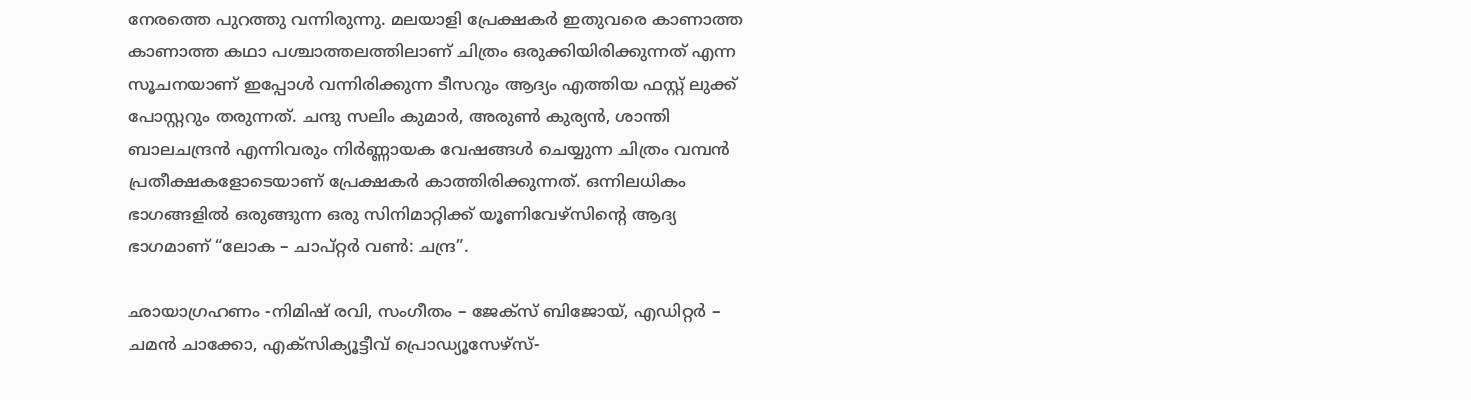നേരത്തെ പുറത്തു വന്നിരുന്നു. മലയാളി പ്രേക്ഷകർ ഇതുവരെ കാണാത്ത കാണാത്ത കഥാ പശ്ചാത്തലത്തിലാണ് ചിത്രം ഒരുക്കിയിരിക്കുന്നത് എന്ന സൂചനയാണ് ഇപ്പോൾ വന്നിരിക്കുന്ന ടീസറും ആദ്യം എത്തിയ ഫസ്റ്റ് ലുക്ക് പോസ്റ്ററും തരുന്നത്. ചന്ദു സലിം കുമാർ, അരുൺ കുര്യൻ, ശാന്തി ബാലചന്ദ്രൻ എന്നിവരും നിർണ്ണായക വേഷങ്ങൾ ചെയ്യുന്ന ചിത്രം വമ്പൻ പ്രതീക്ഷകളോടെയാണ് പ്രേക്ഷകർ കാത്തിരിക്കുന്നത്. ഒന്നിലധികം ഭാഗങ്ങളിൽ ഒരുങ്ങുന്ന ഒരു സിനിമാറ്റിക്ക് യൂണിവേഴ്‌സിൻ്റെ ആദ്യ ഭാഗമാണ് “ലോക – ചാപ്റ്റർ വൺ: ചന്ദ്ര”.

ഛായാഗ്രഹണം -നിമിഷ് രവി, സംഗീതം – ജേക്‌സ് ബിജോയ്, എഡിറ്റർ – ചമൻ ചാക്കോ, എക്സിക്യൂട്ടീവ് പ്രൊഡ്യൂസേഴ്സ്-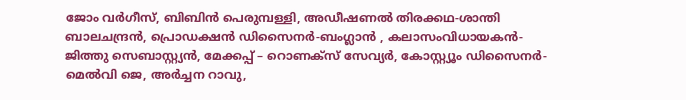ജോം വർഗീസ്, ബിബിൻ പെരുമ്പള്ളി, അഡീഷണൽ തിരക്കഥ-ശാന്തി ബാലചന്ദ്രൻ, പ്രൊഡക്ഷൻ ഡിസൈനർ-ബംഗ്ലാൻ , കലാസംവിധായകൻ-ജിത്തു സെബാസ്റ്റ്യൻ, മേക്കപ്പ് – റൊണക്സ് സേവ്യർ, കോസ്റ്റ്യൂം ഡിസൈനർ-മെൽവി ജെ, അർച്ചന റാവു,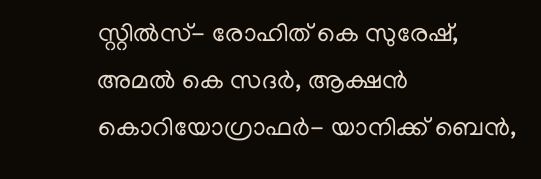സ്റ്റിൽസ്- രോഹിത് കെ സുരേഷ്, അമൽ കെ സദർ, ആക്ഷൻ കൊറിയോഗ്രാഫർ- യാനിക്ക് ബെൻ,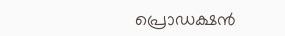പ്രൊഡക്ഷൻ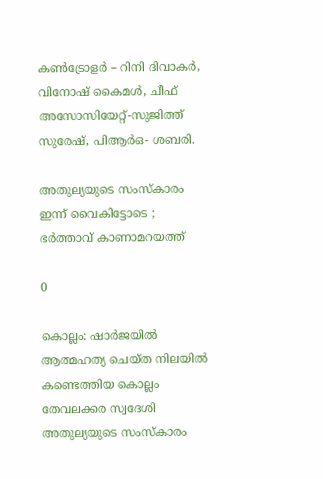കൺട്രോളർ – റിനി ദിവാകർ, വിനോഷ് കൈമൾ, ചീഫ് അസോസിയേറ്റ്-സുജിത്ത് സുരേഷ്, പിആർഒ- ശബരി.

അതുല്യയുടെ സംസ്കാരം ഇന്ന് വൈകിട്ടോടെ ; ഭർത്താവ് കാണാമറയത്ത്

0

കൊല്ലം: ഷാർജയിൽ ആത്മഹത്യ ചെയ്ത നിലയിൽ കണ്ടെത്തിയ കൊല്ലം തേവലക്കര സ്വദേശി അതുല്യയുടെ സംസ്കാരം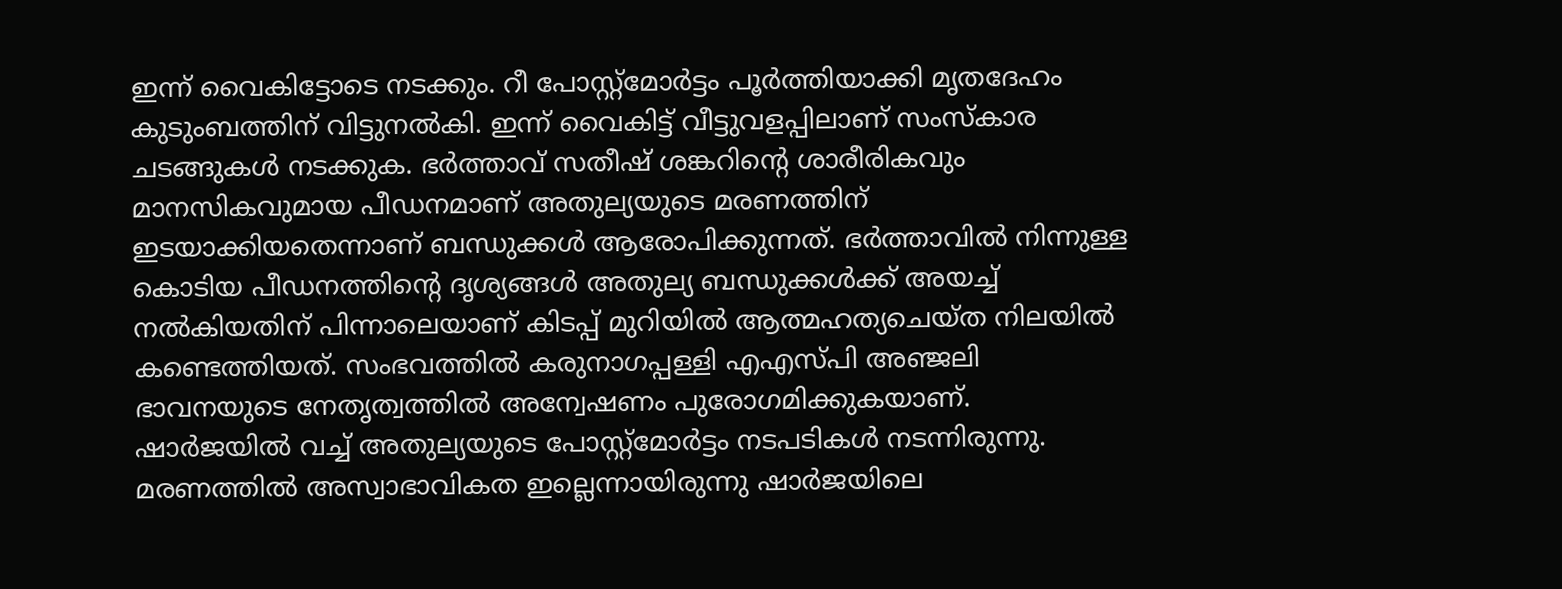ഇന്ന് വൈകിട്ടോടെ നടക്കും. റീ പോസ്റ്റ്‌മോർട്ടം പൂർത്തിയാക്കി മൃതദേഹം കുടുംബത്തിന് വിട്ടുനൽകി. ഇന്ന് വൈകിട്ട് വീട്ടുവളപ്പിലാണ് സംസ്‌കാര ചടങ്ങുകൾ നടക്കുക. ഭർത്താവ് സതീഷ് ശങ്കറിന്റെ ശാരീരികവും മാനസികവുമായ പീഡനമാണ് അതുല്യയുടെ മരണത്തിന് ഇടയാക്കിയതെന്നാണ് ബന്ധുക്കൾ ആരോപിക്കുന്നത്. ഭർത്താവിൽ നിന്നുള്ള കൊടിയ പീഡനത്തിന്റെ ദൃശ്യങ്ങൾ അതുല്യ ബന്ധുക്കൾക്ക് അയച്ച് നൽകിയതിന് പിന്നാലെയാണ് കിടപ്പ് മുറിയിൽ ആത്മഹത്യചെയ്ത നിലയിൽ കണ്ടെത്തിയത്. സംഭവത്തിൽ കരുനാഗപ്പള്ളി എഎസ്‌പി അഞ്ജലി ഭാവനയുടെ നേതൃത്വത്തിൽ അന്വേഷണം പുരോഗമിക്കുകയാണ്. ഷാർജയിൽ വച്ച് അതുല്യയുടെ പോസ്റ്റ്‌മോർട്ടം നടപടികൾ നടന്നിരുന്നു. മരണത്തിൽ അസ്വാഭാവികത ഇല്ലെന്നായിരുന്നു ഷാർജയിലെ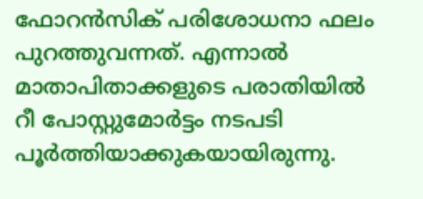ഫോറൻസിക് പരിശോധനാ ഫലം പുറത്തുവന്നത്. എന്നാൽ മാതാപിതാക്കളുടെ പരാതിയിൽ റീ പോസ്റ്റുമോർട്ടം നടപടി പൂർത്തിയാക്കുകയായിരുന്നു.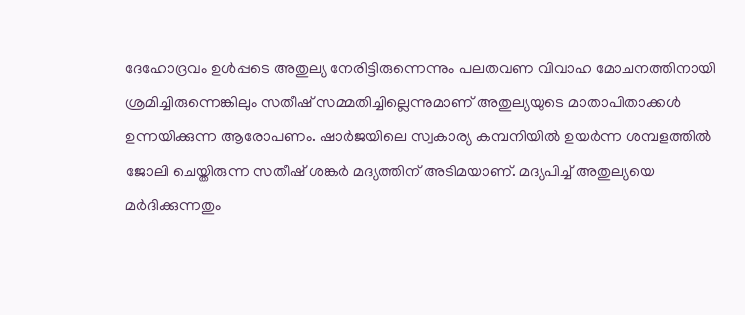ദേഹോദ്രവം ഉൾപ്പടെ അതുല്യ നേരിട്ടിരുന്നെന്നും പലതവണ വിവാഹ മോചനത്തിനായി ശ്രമിച്ചിരുന്നെങ്കിലും സതീഷ് സമ്മതിച്ചില്ലെന്നുമാണ് അതുല്യയുടെ മാതാപിതാക്കൾ ഉന്നയിക്കുന്ന ആരോപണം. ഷാർജയിലെ സ്വകാര്യ കമ്പനിയിൽ ഉയർന്ന ശമ്പളത്തിൽ ജോലി ചെയ്തിരുന്ന സതീഷ് ശങ്കർ മദ്യത്തിന് അടിമയാണ്. മദ്യപിച്ച് അതുല്യയെ മർദിക്കുന്നതും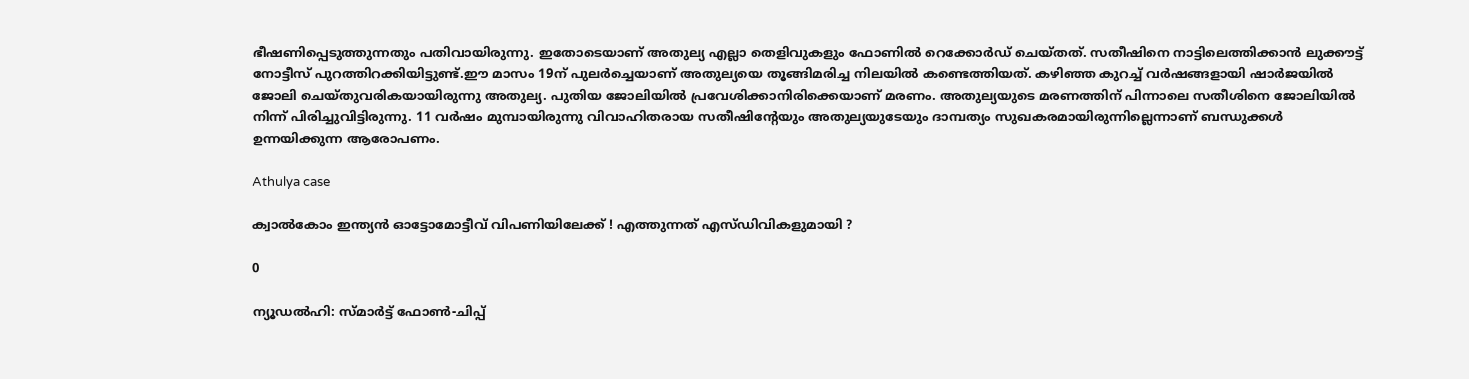ഭീഷണിപ്പെടുത്തുന്നതും പതിവായിരുന്നു. ഇതോടെയാണ് അതുല്യ എല്ലാ തെളിവുകളും ഫോണിൽ റെക്കോർഡ് ചെയ്തത്. സതീഷിനെ നാട്ടിലെത്തിക്കാൻ ലുക്കൗട്ട് നോട്ടീസ് പുറത്തിറക്കിയിട്ടുണ്ട്.ഈ മാസം 19ന് പുലർച്ചെയാണ് അതുല്യയെ തൂങ്ങിമരിച്ച നിലയിൽ കണ്ടെത്തിയത്. കഴിഞ്ഞ കുറച്ച് വർഷങ്ങളായി ഷാർജയിൽ ജോലി ചെയ്‌തുവരികയായിരുന്നു അതുല്യ. പുതിയ ജോലിയിൽ പ്രവേശിക്കാനിരിക്കെയാണ് മരണം. അതുല്യയുടെ മരണത്തിന് പിന്നാലെ സതീശിനെ ജോലിയിൽ നിന്ന് പിരിച്ചുവിട്ടിരുന്നു. 11 വർഷം മുമ്പായിരുന്നു വിവാഹിതരായ സതീഷിന്റേയും അതുല്യയുടേയും ദാമ്പത്യം സുഖകരമായിരുന്നില്ലെന്നാണ് ബന്ധുക്കൾ ഉന്നയിക്കുന്ന ആരോപണം.

Athulya case

ക്വാൽകോം ഇന്ത്യൻ ഓട്ടോമോട്ടീവ് വിപണിയിലേക്ക് ! എത്തുന്നത് എസ്ഡിവികളുമായി ?

0

ന്യൂഡൽഹി: സ്മാർട്ട്‌ ഫോൺ-ചിപ്പ്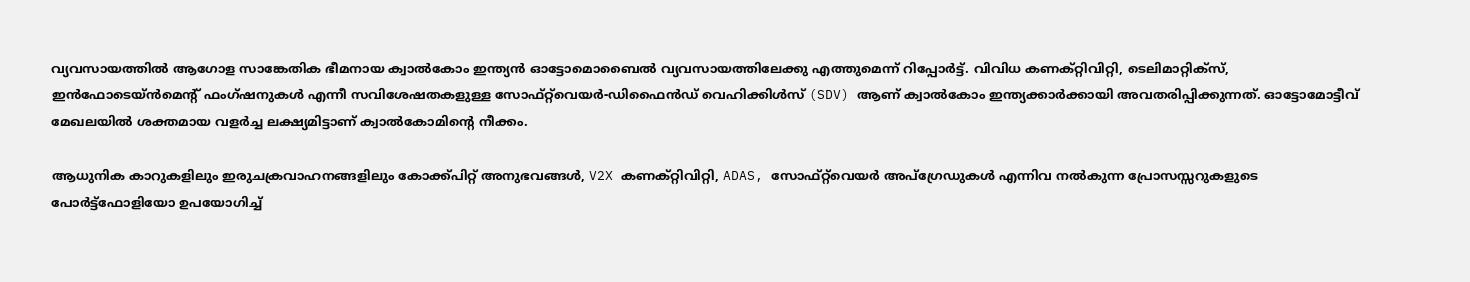വ്യവസായത്തിൽ ആഗോള സാങ്കേതിക ഭീമനായ ക്വാൽകോം ഇന്ത്യൻ ഓട്ടോമൊബൈൽ വ്യവസായത്തിലേക്കു എത്തുമെന്ന് റിപ്പോർട്ട്. വിവിധ കണക്റ്റിവിറ്റി, ടെലിമാറ്റിക്സ്, ഇൻഫോടെയ്ൻമെന്റ് ഫംഗ്ഷനുകൾ എന്നീ സവിശേഷതകളുള്ള സോഫ്റ്റ്‌വെയർ-ഡിഫൈൻഡ് വെഹിക്കിൾസ് (SDV) ആണ് ക്വാൽകോം ഇന്ത്യക്കാർക്കായി അവതരിപ്പിക്കുന്നത്. ഓട്ടോമോട്ടീവ് മേഖലയിൽ ശക്തമായ വളർച്ച ലക്ഷ്യമിട്ടാണ് ക്വാൽകോമിന്റെ നീക്കം.

ആധുനിക കാറുകളിലും ഇരുചക്രവാഹനങ്ങളിലും കോക്ക്പിറ്റ് അനുഭവങ്ങൾ, V2X കണക്റ്റിവിറ്റി, ADAS, സോഫ്റ്റ്‌വെയർ അപ്‌ഗ്രേഡുകൾ എന്നിവ നൽകുന്ന പ്രോസസ്സറുകളുടെ പോർട്ട്‌ഫോളിയോ ഉപയോഗിച്ച്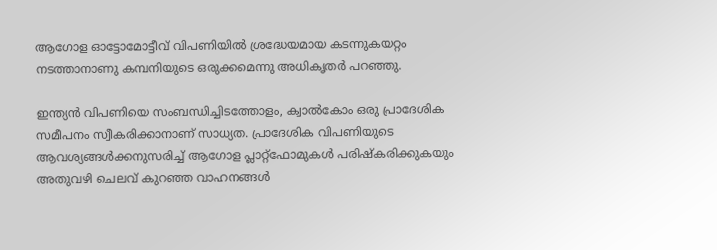ആഗോള ഓട്ടോമോട്ടീവ് വിപണിയിൽ ശ്രദ്ധേയമായ കടന്നുകയറ്റം നടത്താനാണു കമ്പനിയുടെ ഒരുക്കമെന്നു അധികൃതർ പറഞ്ഞു.

ഇന്ത്യൻ വിപണിയെ സംബന്ധിച്ചിടത്തോളം, ക്വാൽകോം ഒരു പ്രാദേശിക സമീപനം സ്വീകരിക്കാനാണ് സാധ്യത. പ്രാദേശിക വിപണിയുടെ ആവശ്യങ്ങൾക്കനുസരിച്ച് ആഗോള പ്ലാറ്റ്‌ഫോമുകൾ പരിഷ്കരിക്കുകയും അതുവഴി ചെലവ് കുറഞ്ഞ വാഹനങ്ങൾ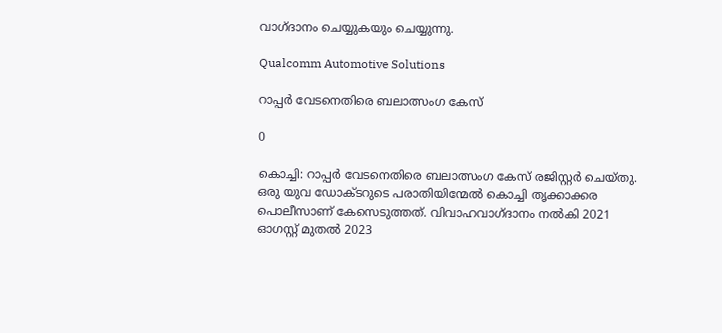വാഗ്ദാനം ചെയ്യുകയും ചെയ്യുന്നു.

Qualcomm Automotive Solutions

റാപ്പർ വേടനെതിരെ ബലാത്സംഗ കേസ്

0

കൊച്ചി: റാപ്പർ വേടനെതിരെ ബലാത്സംഗ കേസ് രജിസ്റ്റർ ചെയ്തു. ഒരു യുവ ഡോക്ടറുടെ പരാതിയിന്മേൽ കൊച്ചി തൃക്കാക്കര പൊലീസാണ് കേസെടുത്തത്. വിവാഹവാഗ്ദാനം നൽകി 2021 ഓഗസ്റ്റ് മുതൽ 2023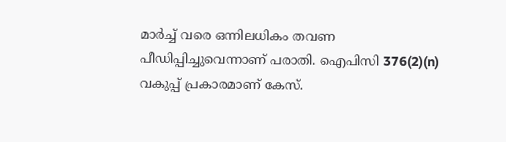മാർച്ച് വരെ ഒന്നിലധികം തവണ പീഡിപ്പിച്ചുവെന്നാണ് പരാതി. ഐപിസി 376(2)(n) വകുപ്പ് പ്രകാരമാണ് കേസ്.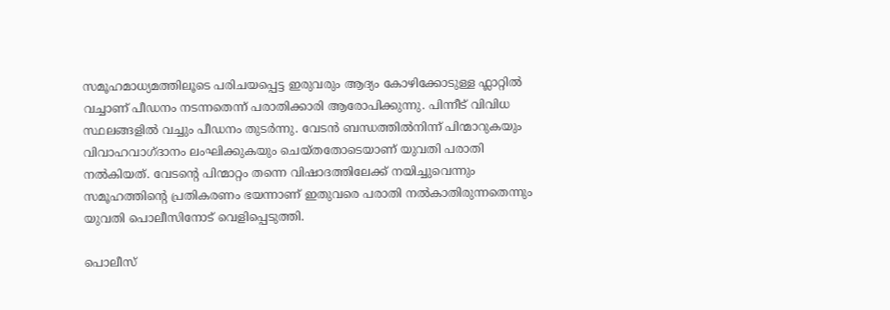സമൂഹമാധ്യമത്തിലൂടെ പരിചയപ്പെട്ട ഇരുവരും ആദ്യം കോഴിക്കോടുള്ള ഫ്ലാറ്റിൽ വച്ചാണ് പീഡനം നടന്നതെന്ന് പരാതിക്കാരി ആരോപിക്കുന്നു. പിന്നീട് വിവിധ സ്ഥലങ്ങളിൽ വച്ചും പീഡനം തുടർന്നു. വേടൻ ബന്ധത്തിൽനിന്ന് പിന്മാറുകയും വിവാഹവാഗ്ദാനം ലംഘിക്കുകയും ചെയ്തതോടെയാണ് യുവതി പരാതി നൽകിയത്. വേടന്റെ പിന്മാറ്റം തന്നെ വിഷാദത്തിലേക്ക് നയിച്ചുവെന്നും സമൂഹത്തിന്റെ പ്രതികരണം ഭയന്നാണ് ഇതുവരെ പരാതി നൽകാതിരുന്നതെന്നും യുവതി പൊലീസിനോട് വെളിപ്പെടുത്തി.

പൊലീസ്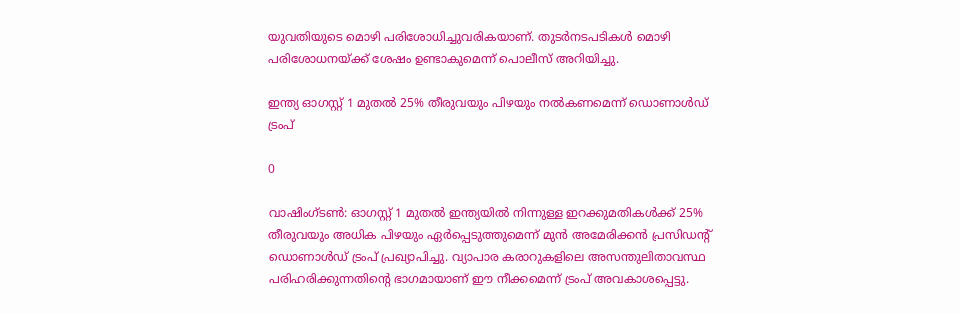യുവതിയുടെ മൊഴി പരിശോധിച്ചുവരികയാണ്. തുടർനടപടികൾ മൊഴി പരിശോധനയ്ക്ക് ശേഷം ഉണ്ടാകുമെന്ന് പൊലീസ് അറിയിച്ചു.

ഇന്ത്യ ഓഗസ്റ്റ് 1 മുതൽ 25% തീരുവയും പിഴയും നൽകണമെന്ന് ഡൊണാൾഡ് ട്രംപ്

0

വാഷിംഗ്ടൺ: ഓഗസ്റ്റ് 1 മുതൽ ഇന്ത്യയിൽ നിന്നുള്ള ഇറക്കുമതികൾക്ക് 25% തീരുവയും അധിക പിഴയും ഏർപ്പെടുത്തുമെന്ന് മുൻ അമേരിക്കൻ പ്രസിഡന്റ് ഡൊണാൾഡ് ട്രംപ് പ്രഖ്യാപിച്ചു. വ്യാപാര കരാറുകളിലെ അസന്തുലിതാവസ്ഥ പരിഹരിക്കുന്നതിന്റെ ഭാഗമായാണ് ഈ നീക്കമെന്ന് ട്രംപ് അവകാശപ്പെട്ടു.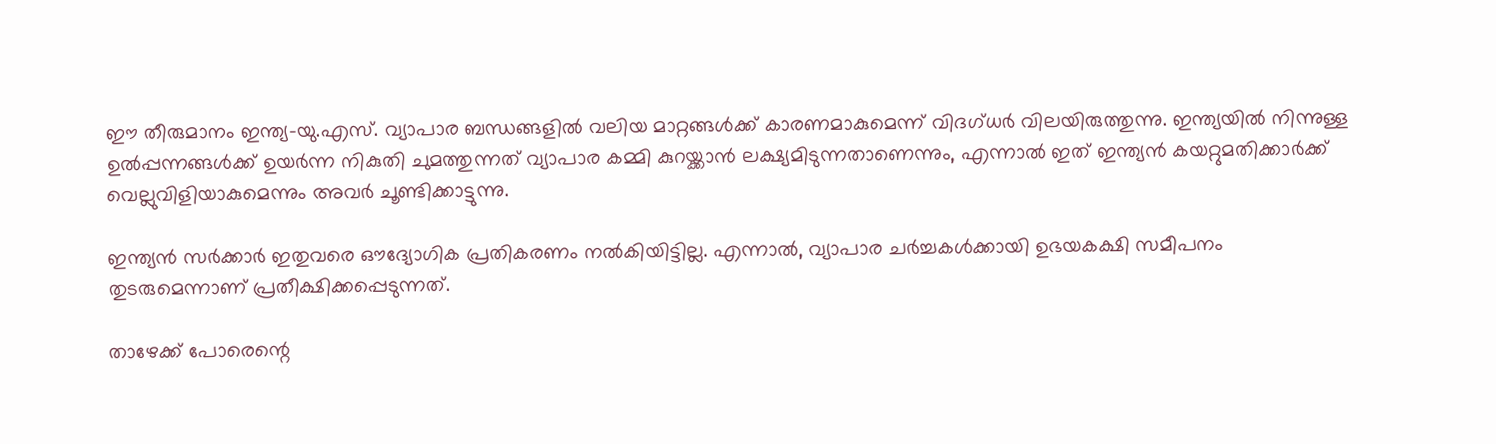ഈ തീരുമാനം ഇന്ത്യ-യു.എസ്. വ്യാപാര ബന്ധങ്ങളിൽ വലിയ മാറ്റങ്ങൾക്ക് കാരണമാകുമെന്ന് വിദഗ്ധർ വിലയിരുത്തുന്നു. ഇന്ത്യയിൽ നിന്നുള്ള ഉൽപ്പന്നങ്ങൾക്ക് ഉയർന്ന നികുതി ചുമത്തുന്നത് വ്യാപാര കമ്മി കുറയ്ക്കാൻ ലക്ഷ്യമിടുന്നതാണെന്നും, എന്നാൽ ഇത് ഇന്ത്യൻ കയറ്റുമതിക്കാർക്ക് വെല്ലുവിളിയാകുമെന്നും അവർ ചൂണ്ടിക്കാട്ടുന്നു.

ഇന്ത്യൻ സർക്കാർ ഇതുവരെ ഔദ്യോഗിക പ്രതികരണം നൽകിയിട്ടില്ല. എന്നാൽ, വ്യാപാര ചർച്ചകൾക്കായി ഉഭയകക്ഷി സമീപനം തുടരുമെന്നാണ് പ്രതീക്ഷിക്കപ്പെടുന്നത്.

താഴേക്ക് പോരെന്റെ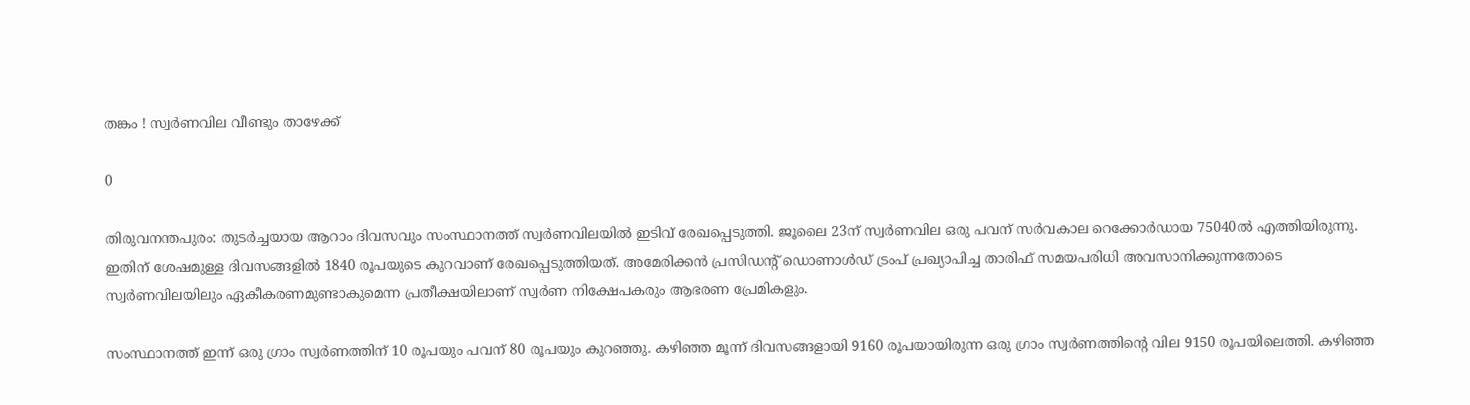തങ്കം ! സ്വർണവില വീണ്ടും താഴേക്ക്

0

തിരുവനന്തപുരം: തുടർച്ചയായ ആറാം ദിവസവും സംസ്ഥാനത്ത് സ്വർണവിലയിൽ ഇടിവ് രേഖപ്പെടുത്തി. ജൂലൈ 23ന് സ്വർണവില ഒരു പവന് സർവകാല റെക്കോർഡായ 75040ൽ എത്തിയിരുന്നു. ഇതിന് ശേഷമുള്ള ദിവസങ്ങളിൽ 1840 രൂപയുടെ കുറവാണ് രേഖപ്പെടുത്തിയത്. അമേരിക്കൻ പ്രസിഡന്റ് ഡൊണാൾഡ് ട്രംപ് പ്രഖ്യാപിച്ച താരിഫ് സമയപരിധി അവസാനിക്കുന്നതോടെ സ്വർണവിലയിലും ഏകീകരണമുണ്ടാകുമെന്ന പ്രതീക്ഷയിലാണ് സ്വർണ നിക്ഷേപകരും ആഭരണ പ്രേമികളും.

സംസ്ഥാനത്ത് ഇന്ന് ഒരു ഗ്രാം സ്വർണത്തിന് 10 രൂപയും പവന് 80 രൂപയും കുറഞ്ഞു. കഴിഞ്ഞ മൂന്ന് ദിവസങ്ങളായി 9160 രൂപയായിരുന്ന ഒരു ഗ്രാം സ്വർണത്തിന്റെ വില 9150 രൂപയിലെത്തി. കഴിഞ്ഞ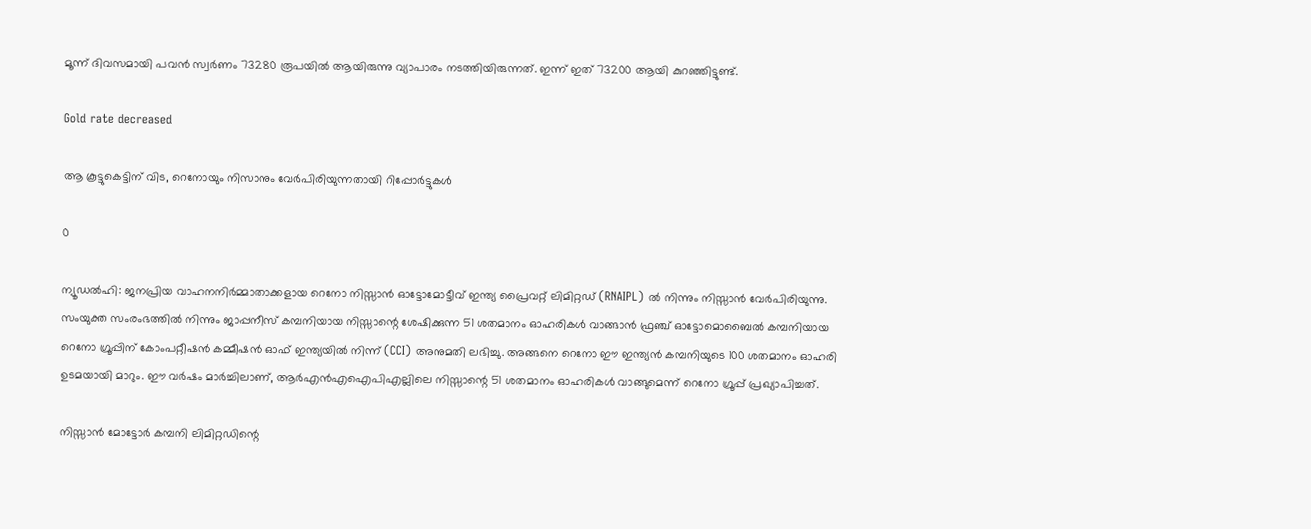മൂന്ന് ദിവസമായി പവൻ സ്വർണം 73280 രൂപയിൽ ആയിരുന്നു വ്യാപാരം നടത്തിയിരുന്നത്. ഇന്ന് ഇത് 73200 ആയി കുറഞ്ഞിട്ടുണ്ട്.

Gold rate decreased

ആ കൂട്ടുകെട്ടിന് വിട, റെനോയും നിസാനും വേർപിരിയുന്നതായി റിപ്പോർട്ടുകൾ

0

ന്യൂഡൽഹി: ജനപ്രിയ വാഹനനിർമ്മാതാക്കളായ റെനോ നിസ്സാൻ ഓട്ടോമോട്ടീവ് ഇന്ത്യ പ്രൈവറ്റ് ലിമിറ്റഡ് (RNAIPL) ൽ നിന്നും നിസ്സാൻ വേർപിരിയുന്നു. സംയുക്ത സംരംഭത്തിൽ നിന്നും ജാപ്പനീസ് കമ്പനിയായ നിസ്സാന്റെ ശേഷിക്കുന്ന 51 ശതമാനം ഓഹരികൾ വാങ്ങാൻ ഫ്രഞ്ച് ഓട്ടോമൊബൈൽ കമ്പനിയായ റെനോ ഗ്രൂപ്പിന് കോംപറ്റീഷൻ കമ്മീഷൻ ഓഫ് ഇന്ത്യയിൽ നിന്ന് (CCI) അനുമതി ലഭിച്ചു. അങ്ങനെ റെനോ ഈ ഇന്ത്യൻ കമ്പനിയുടെ 100 ശതമാനം ഓഹരി ഉടമയായി മാറും. ഈ വർഷം മാർച്ചിലാണ്, ആർ‌എൻ‌എ‌ഐ‌പി‌എല്ലിലെ നിസ്സാന്റെ 51 ശതമാനം ഓഹരികൾ വാങ്ങുമെന്ന് റെനോ ഗ്രൂപ്പ് പ്രഖ്യാപിച്ചത്.

നിസ്സാൻ മോട്ടോർ കമ്പനി ലിമിറ്റഡിന്റെ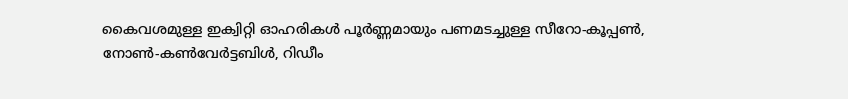കൈവശമുള്ള ഇക്വിറ്റി ഓഹരികൾ പൂർണ്ണമായും പണമടച്ചുള്ള സീറോ-കൂപ്പൺ, നോൺ-കൺവേർട്ടബിൾ, റിഡീം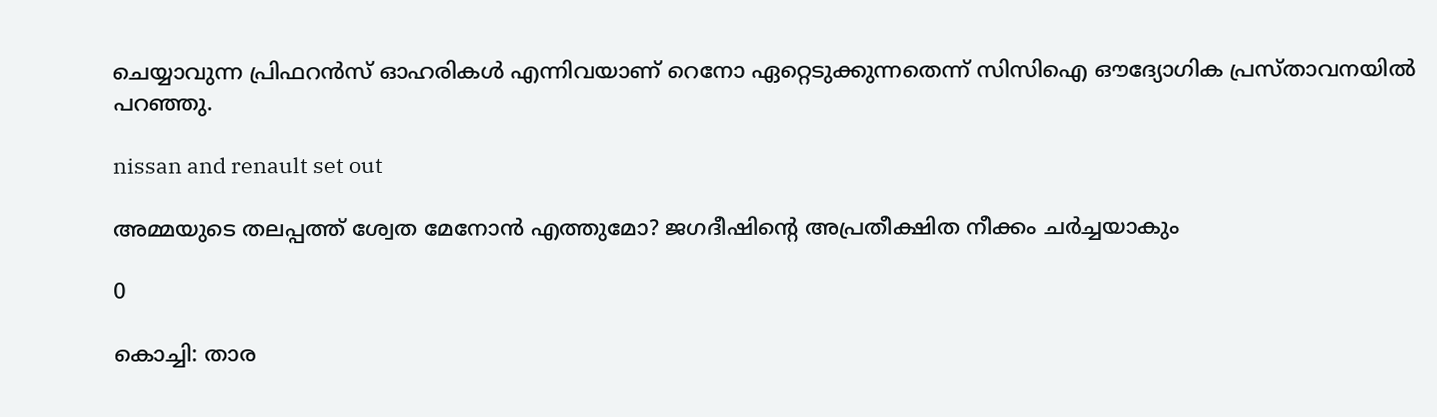ചെയ്യാവുന്ന പ്രിഫറൻസ് ഓഹരികൾ എന്നിവയാണ് റെനോ ഏറ്റെടുക്കുന്നതെന്ന് സിസിഐ ഔദ്യോഗിക പ്രസ്താവനയിൽ പറഞ്ഞു.

nissan and renault set out

അമ്മയുടെ തലപ്പത്ത് ശ്വേത മേനോൻ എത്തുമോ? ജഗദീഷിന്റെ അപ്രതീക്ഷിത നീക്കം ചർച്ചയാകും

0

കൊച്ചി: താര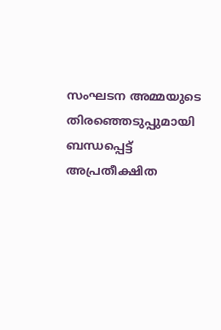സംഘടന അമ്മയുടെ തിരഞ്ഞെടുപ്പുമായി ബന്ധപ്പെട്ട് അപ്രതീക്ഷിത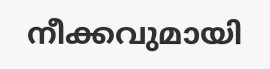നീക്കവുമായി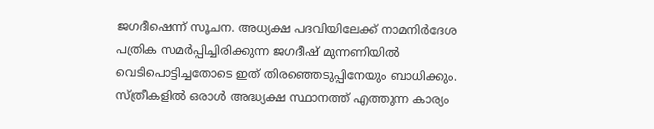ജഗദീഷെന്ന് സൂചന. അധ്യക്ഷ പദവിയിലേക്ക് നാമനിർദേശ പത്രിക സമർപ്പിച്ചിരിക്കുന്ന ജഗദീഷ് മുന്നണിയിൽ വെടിപൊട്ടിച്ചതോടെ ഇത് തിരഞ്ഞെടുപ്പിനേയും ബാധിക്കും. സ്ത്രീകളിൽ ഒരാൾ അദ്ധ്യക്ഷ സ്ഥാനത്ത് എത്തുന്ന കാര്യം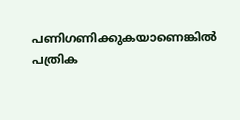പണിഗണിക്കുകയാണെങ്കിൽ പത്രിക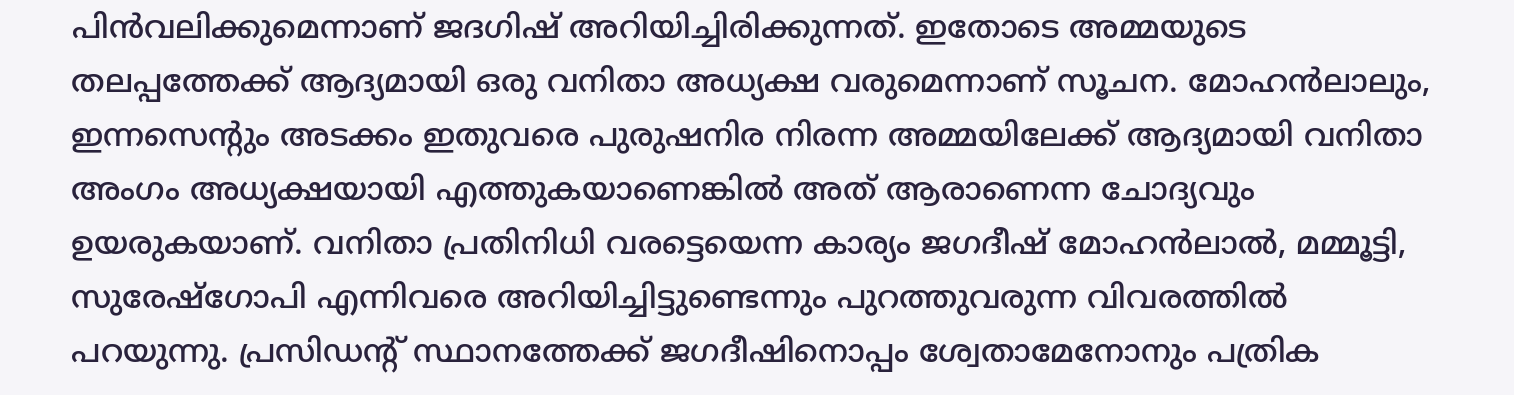പിൻവലിക്കുമെന്നാണ് ജദഗിഷ് അറിയിച്ചിരിക്കുന്നത്. ഇതോടെ അമ്മയുടെ തലപ്പത്തേക്ക് ആദ്യമായി ഒരു വനിതാ അധ്യക്ഷ വരുമെന്നാണ് സൂചന. മോഹൻലാലും, ഇന്നസെന്റും അടക്കം ഇതുവരെ പുരുഷനിര നിരന്ന അമ്മയിലേക്ക് ആദ്യമായി വനിതാ അംഗം അധ്യക്ഷയായി എത്തുകയാണെങ്കിൽ അത് ആരാണെന്ന ചോദ്യവും ഉയരുകയാണ്. വനിതാ പ്രതിനിധി വരട്ടെയെന്ന കാര്യം ജഗദീഷ് മോഹൻലാൽ, മമ്മൂട്ടി, സുരേഷ്‌ഗോപി എന്നിവരെ അറിയിച്ചിട്ടുണ്ടെന്നും പുറത്തുവരുന്ന വിവരത്തിൽ പറയുന്നു. പ്രസിഡന്റ് സ്ഥാനത്തേക്ക് ജഗദീഷിനൊപ്പം ശ്വേതാമേനോനും പത്രിക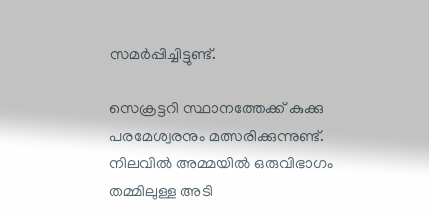സമർപ്പിച്ചിട്ടുണ്ട്.

സെക്രട്ടറി സ്ഥാനത്തേക്ക് കുക്കു പരമേശ്വരനും മത്സരിക്കുന്നുണ്ട്. നിലവിൽ അമ്മയിൽ ഒരുവിഭാഗം തമ്മിലുള്ള അടി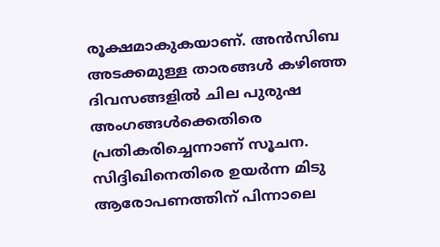രൂക്ഷമാകുകയാണ്. അൻസിബ അടക്കമുള്ള താരങ്ങൾ കഴിഞ്ഞ ദിവസങ്ങളിൽ ചില പുരുഷ അംഗങ്ങൾക്കെതിരെ പ്രതികരിച്ചെന്നാണ് സൂചന. സിദ്ദിഖിനെതിരെ ഉയർന്ന മിടു ആരോപണത്തിന് പിന്നാലെ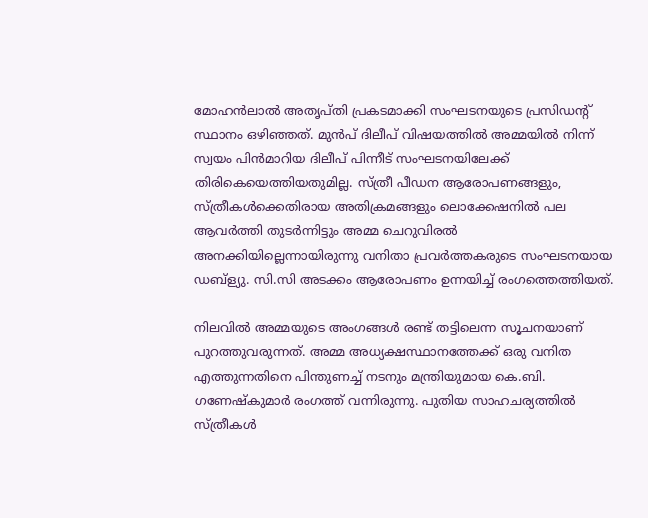മോഹൻലാൽ അതൃപ്തി പ്രകടമാക്കി സംഘടനയുടെ പ്രസിഡന്റ് സ്ഥാനം ഒഴിഞ്ഞത്. മുൻപ് ദിലീപ് വിഷയത്തിൽ അമ്മയിൽ നിന്ന് സ്വയം പിൻമാറിയ ദിലീപ് പിന്നീട് സംഘടനയിലേക്ക് തിരികെയെത്തിയതുമില്ല. സ്ത്രീ പീഡന ആരോപണങ്ങളും, സ്ത്രീകൾക്കെതിരായ അതിക്രമങ്ങളും ലൊക്കേഷനിൽ പല ആവർത്തി തുടർന്നിട്ടും അമ്മ ചെറുവിരൽ അനക്കിയില്ലെന്നായിരുന്നു വനിതാ പ്രവർത്തകരുടെ സംഘടനയായ ഡബ്ള്യു. സി.സി അടക്കം ആരോപണം ഉന്നയിച്ച് രംഗത്തെത്തിയത്.

നിലവിൽ അമ്മയുടെ അംഗങ്ങൾ രണ്ട് തട്ടിലെന്ന സൂചനയാണ് പുറത്തുവരുന്നത്. അമ്മ അധ്യക്ഷസ്ഥാനത്തേക്ക് ഒരു വനിത എത്തുന്നതിനെ പിന്തുണച്ച് നടനും മന്ത്രിയുമായ കെ.ബി. ഗണേഷ്‌കുമാർ രംഗത്ത് വന്നിരുന്നു. പുതിയ സാഹചര്യത്തിൽ സ്ത്രീകൾ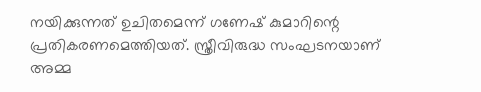നയിക്കുന്നത് ഉചിതമെന്ന് ഗണേഷ് കുമാറിന്റെ പ്രതികരണമെത്തിയത്. സ്ത്രീവിരുദ്ധ സംഘടനയാണ് അമ്മ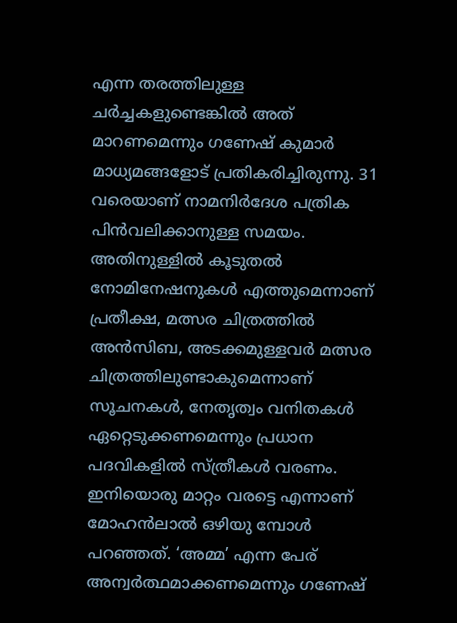എന്ന തരത്തിലുള്ള ചർച്ചകളുണ്ടെങ്കിൽ അത് മാറണമെന്നും ഗണേഷ് കുമാർ മാധ്യമങ്ങളോട് പ്രതികരിച്ചിരുന്നു. 31 വരെയാണ് നാമനിർദേശ പത്രിക പിൻവലിക്കാനുള്ള സമയം. അതിനുള്ളിൽ കൂടുതൽ നോമിനേഷനുകൾ എത്തുമെന്നാണ് പ്രതീക്ഷ, മത്സര ചിത്രത്തിൽ അൻസിബ, അടക്കമുള്ളവർ മത്സര ചിത്രത്തിലുണ്ടാകുമെന്നാണ് സൂചനകൾ, നേതൃത്വം വനിതകൾ ഏറ്റെടുക്കണമെന്നും പ്രധാന പദവികളിൽ സ്ത്രീകൾ വരണം. ഇനിയൊരു മാറ്റം വരട്ടെ എന്നാണ് മോഹൻലാൽ ഒഴിയു മ്പോൾ പറഞ്ഞത്. ‘അമ്മ’ എന്ന പേര് അന്വർത്ഥമാക്കണമെന്നും ഗണേഷ്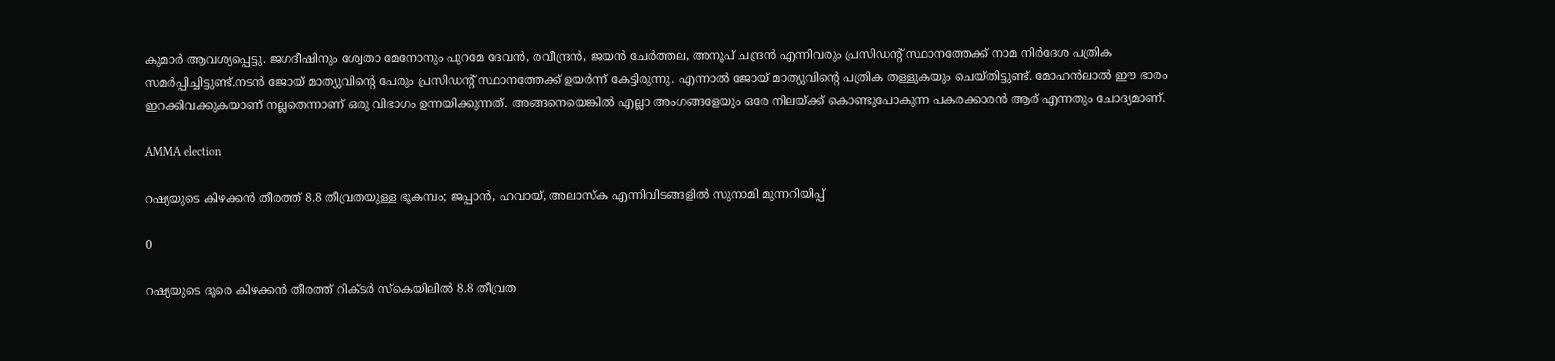കുമാർ ആവശ്യപ്പെട്ടു. ജഗദീഷിനും ശ്വേതാ മേനോനും പുറമേ ദേവൻ, രവീന്ദ്രൻ, ജയൻ ചേർത്തല, അനൂപ് ചന്ദ്രൻ എന്നിവരും പ്രസിഡന്റ് സ്ഥാനത്തേക്ക് നാമ നിർദേശ പത്രിക സമർപ്പിച്ചിട്ടുണ്ട്.നടൻ ജോയ് മാത്യുവിന്റെ പേരും പ്രസിഡന്റ് സ്ഥാനത്തേക്ക് ഉയർന്ന് കേട്ടിരുന്നു. എന്നാൽ ജോയ് മാത്യുവിന്റെ പത്രിക തള്ളുകയും ചെയ്തിട്ടുണ്ട്. മോഹൻലാൽ ഈ ഭാരം ഇറക്കിവക്കുകയാണ് നല്ലതെന്നാണ് ഒരു വിഭാഗം ഉന്നയിക്കുന്നത്. അങ്ങനെയെങ്കിൽ എല്ലാ അംഗങ്ങളേയും ഒരേ നിലയ്ക്ക് കൊണ്ടുപോകുന്ന പകരക്കാരൻ ആര് എന്നതും ചോദ്യമാണ്.

AMMA election

റഷ്യയുടെ കിഴക്കൻ തീരത്ത് 8.8 തീവ്രതയുള്ള ഭൂകമ്പം; ജപ്പാൻ, ഹവായ്, അലാസ്ക എന്നിവിടങ്ങളിൽ സുനാമി മുന്നറിയിപ്പ്

0

റഷ്യയുടെ ദൂരെ കിഴക്കൻ തീരത്ത് റിക്ടർ സ്കെയിലിൽ 8.8 തീവ്രത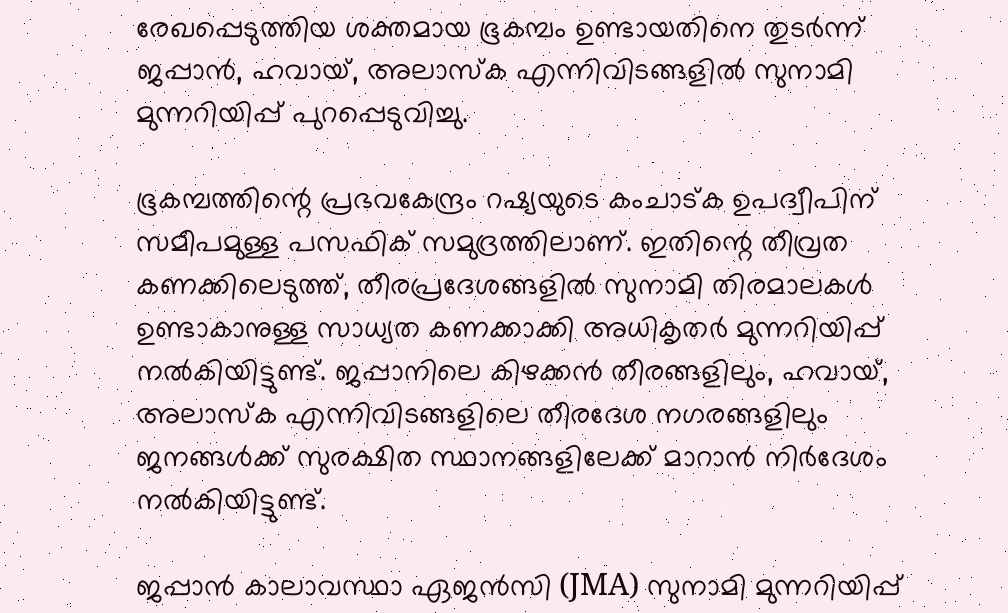രേഖപ്പെടുത്തിയ ശക്തമായ ഭൂകമ്പം ഉണ്ടായതിനെ തുടർന്ന് ജപ്പാൻ, ഹവായ്, അലാസ്ക എന്നിവിടങ്ങളിൽ സുനാമി മുന്നറിയിപ്പ് പുറപ്പെടുവിച്ചു.

ഭൂകമ്പത്തിന്റെ പ്രഭവകേന്ദ്രം റഷ്യയുടെ കംചാട്ക ഉപദ്വീപിന് സമീപമുള്ള പസഫിക് സമുദ്രത്തിലാണ്. ഇതിന്റെ തീവ്രത കണക്കിലെടുത്ത്, തീരപ്രദേശങ്ങളിൽ സുനാമി തിരമാലകൾ ഉണ്ടാകാനുള്ള സാധ്യത കണക്കാക്കി അധികൃതർ മുന്നറിയിപ്പ് നൽകിയിട്ടുണ്ട്. ജപ്പാനിലെ കിഴക്കൻ തീരങ്ങളിലും, ഹവായ്, അലാസ്ക എന്നിവിടങ്ങളിലെ തീരദേശ നഗരങ്ങളിലും ജനങ്ങൾക്ക് സുരക്ഷിത സ്ഥാനങ്ങളിലേക്ക് മാറാൻ നിർദേശം നൽകിയിട്ടുണ്ട്.

ജപ്പാൻ കാലാവസ്ഥാ ഏജൻസി (JMA) സുനാമി മുന്നറിയിപ്പ്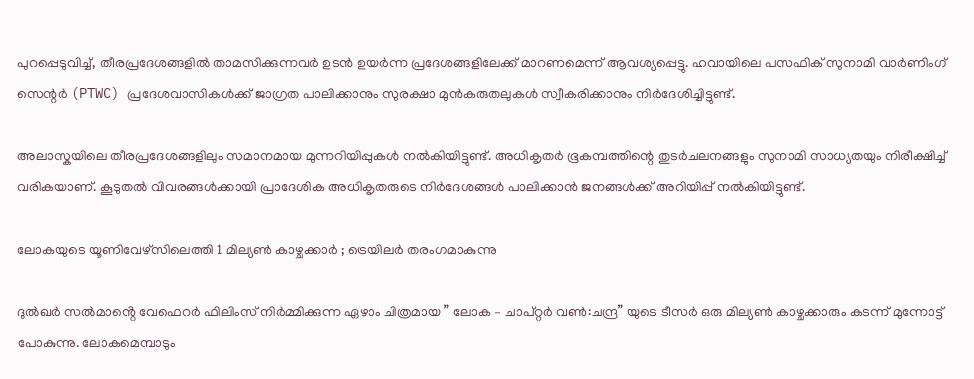പുറപ്പെടുവിച്ച്, തീരപ്രദേശങ്ങളിൽ താമസിക്കുന്നവർ ഉടൻ ഉയർന്ന പ്രദേശങ്ങളിലേക്ക് മാറണമെന്ന് ആവശ്യപ്പെട്ടു. ഹവായിലെ പസഫിക് സുനാമി വാർണിംഗ് സെന്റർ (PTWC) പ്രദേശവാസികൾക്ക് ജാഗ്രത പാലിക്കാനും സുരക്ഷാ മുൻകരുതലുകൾ സ്വീകരിക്കാനും നിർദേശിച്ചിട്ടുണ്ട്.

അലാസ്കയിലെ തീരപ്രദേശങ്ങളിലും സമാനമായ മുന്നറിയിപ്പുകൾ നൽകിയിട്ടുണ്ട്. അധികൃതർ ഭൂകമ്പത്തിന്റെ തുടർചലനങ്ങളും സുനാമി സാധ്യതയും നിരീക്ഷിച്ച് വരികയാണ്. കൂടുതൽ വിവരങ്ങൾക്കായി പ്രാദേശിക അധികൃതരുടെ നിർദേശങ്ങൾ പാലിക്കാൻ ജനങ്ങൾക്ക് അറിയിപ്പ് നൽകിയിട്ടുണ്ട്.

ലോകയുടെ യൂണിവേഴ്‌സിലെത്തി 1 മില്യൺ കാഴ്ചക്കാർ ; ട്രെയിലർ തരംഗമാകുന്നു

ദുൽഖർ സൽമാൻ്റെ വേഫെറർ ഫിലിംസ് നിർമ്മിക്കുന്ന ഏഴാം ചിത്രമായ ” ലോക – ചാപ്റ്റർ വൺ:ചന്ദ്ര” യുടെ ടീസർ ഒരു മില്യൺ കാഴ്ചക്കാരും കടന്ന് മുന്നോട്ട് പോകുന്നു. ലോകമെമ്പാടും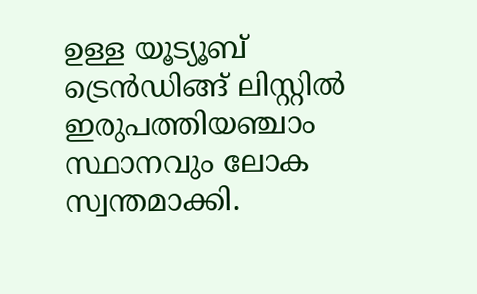ഉള്ള യൂട്യൂബ് ട്രെൻഡിങ്ങ് ലിസ്റ്റിൽ ഇരുപത്തിയഞ്ചാം സ്ഥാനവും ലോക സ്വന്തമാക്കി.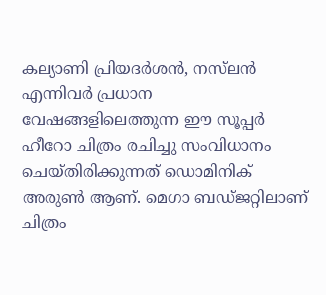കല്യാണി പ്രിയദർശൻ, നസ്‌ലൻ എന്നിവർ പ്രധാന വേഷങ്ങളിലെത്തുന്ന ഈ സൂപ്പർ ഹീറോ ചിത്രം രചിച്ചു സംവിധാനം ചെയ്തിരിക്കുന്നത് ഡൊമിനിക് അരുൺ ആണ്. മെഗാ ബഡ്ജറ്റിലാണ് ചിത്രം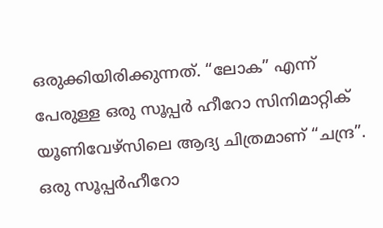ഒരുക്കിയിരിക്കുന്നത്. “ലോക” എന്ന് പേരുള്ള ഒരു സൂപ്പർ ഹീറോ സിനിമാറ്റിക് യൂണിവേഴ്സിലെ ആദ്യ ചിത്രമാണ് “ചന്ദ്ര”. ഒരു സൂപ്പർഹീറോ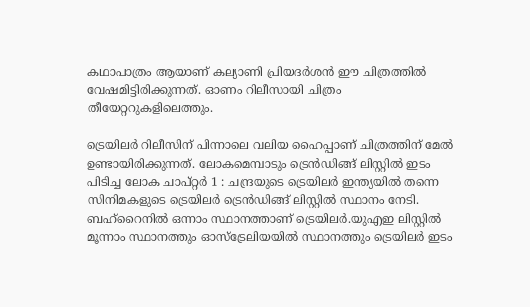കഥാപാത്രം ആയാണ് കല്യാണി പ്രിയദർശൻ ഈ ചിത്രത്തിൽ വേഷമിട്ടിരിക്കുന്നത്. ഓണം റിലീസായി ചിത്രം തീയേറ്ററുകളിലെത്തും.

ട്രെയിലർ റിലീസിന് പിന്നാലെ വലിയ ഹൈപ്പാണ് ചിത്രത്തിന് മേൽ ഉണ്ടായിരിക്കുന്നത്. ലോകമെമ്പാടും ട്രെൻഡിങ്ങ് ലിസ്റ്റിൽ ഇടം പിടിച്ച ലോക ചാപ്റ്റർ 1 : ചന്ദ്രയുടെ ട്രെയിലർ ഇന്ത്യയിൽ തന്നെ സിനിമകളുടെ ട്രെയിലർ ട്രെൻഡിങ്ങ് ലിസ്റ്റിൽ സ്ഥാനം നേടി. ബഹ്‌റൈനിൽ ഒന്നാം സ്ഥാനത്താണ് ട്രെയിലർ.യുഎഇ ലിസ്റ്റിൽ മൂന്നാം സ്ഥാനത്തും ഓസ്‌ട്രേലിയയിൽ സ്ഥാനത്തും ട്രെയിലർ ഇടം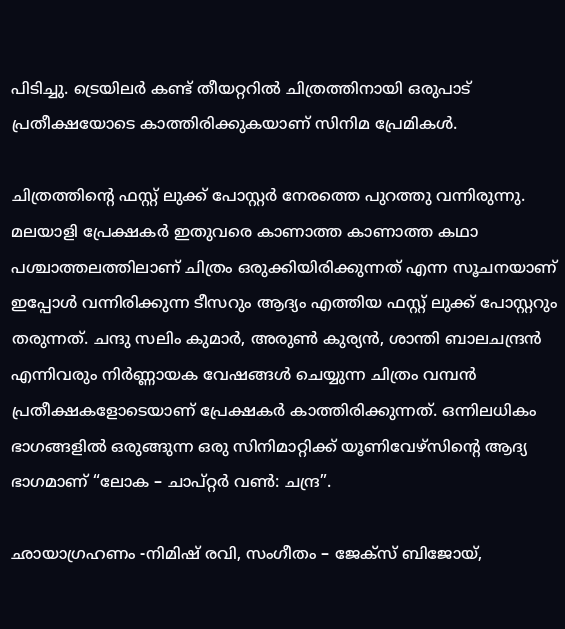പിടിച്ചു. ട്രെയിലർ കണ്ട് തീയറ്ററിൽ ചിത്രത്തിനായി ഒരുപാട് പ്രതീക്ഷയോടെ കാത്തിരിക്കുകയാണ് സിനിമ പ്രേമികൾ.

ചിത്രത്തിൻ്റെ ഫസ്റ്റ് ലുക്ക് പോസ്റ്റർ നേരത്തെ പുറത്തു വന്നിരുന്നു. മലയാളി പ്രേക്ഷകർ ഇതുവരെ കാണാത്ത കാണാത്ത കഥാ പശ്ചാത്തലത്തിലാണ് ചിത്രം ഒരുക്കിയിരിക്കുന്നത് എന്ന സൂചനയാണ് ഇപ്പോൾ വന്നിരിക്കുന്ന ടീസറും ആദ്യം എത്തിയ ഫസ്റ്റ് ലുക്ക് പോസ്റ്ററും തരുന്നത്. ചന്ദു സലിം കുമാർ, അരുൺ കുര്യൻ, ശാന്തി ബാലചന്ദ്രൻ എന്നിവരും നിർണ്ണായക വേഷങ്ങൾ ചെയ്യുന്ന ചിത്രം വമ്പൻ പ്രതീക്ഷകളോടെയാണ് പ്രേക്ഷകർ കാത്തിരിക്കുന്നത്. ഒന്നിലധികം ഭാഗങ്ങളിൽ ഒരുങ്ങുന്ന ഒരു സിനിമാറ്റിക്ക് യൂണിവേഴ്‌സിൻ്റെ ആദ്യ ഭാഗമാണ് “ലോക – ചാപ്റ്റർ വൺ: ചന്ദ്ര”.

ഛായാഗ്രഹണം -നിമിഷ് രവി, സംഗീതം – ജേക്‌സ് ബിജോയ്,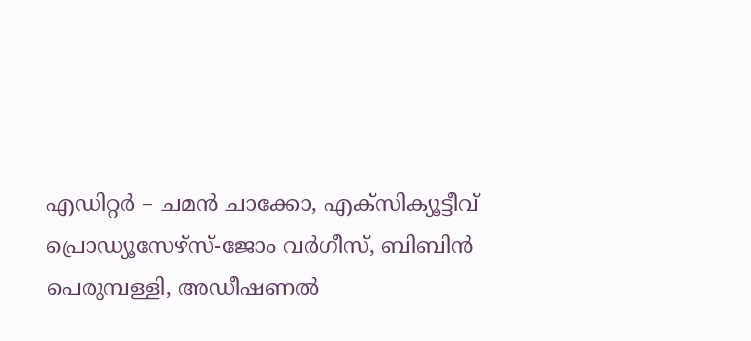എഡിറ്റർ – ചമൻ ചാക്കോ, എക്സിക്യൂട്ടീവ് പ്രൊഡ്യൂസേഴ്സ്-ജോം വർഗീസ്, ബിബിൻ പെരുമ്പള്ളി, അഡീഷണൽ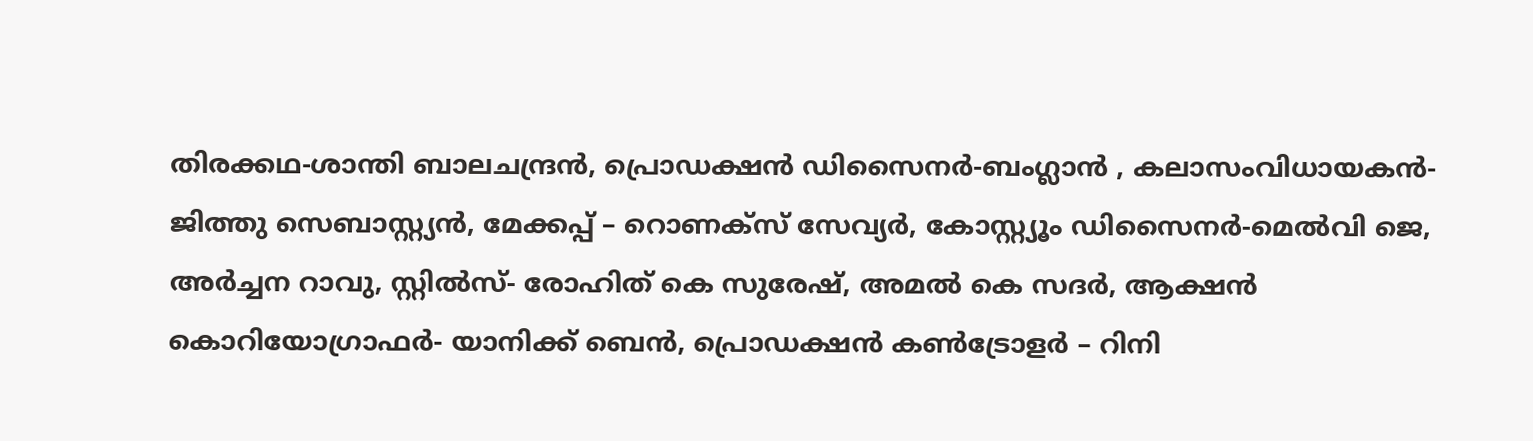തിരക്കഥ-ശാന്തി ബാലചന്ദ്രൻ, പ്രൊഡക്ഷൻ ഡിസൈനർ-ബംഗ്ലാൻ , കലാസംവിധായകൻ-ജിത്തു സെബാസ്റ്റ്യൻ, മേക്കപ്പ് – റൊണക്സ് സേവ്യർ, കോസ്റ്റ്യൂം ഡിസൈനർ-മെൽവി ജെ, അർച്ചന റാവു, സ്റ്റിൽസ്- രോഹിത് കെ സുരേഷ്, അമൽ കെ സദർ, ആക്ഷൻ കൊറിയോഗ്രാഫർ- യാനിക്ക് ബെൻ, പ്രൊഡക്ഷൻ കൺട്രോളർ – റിനി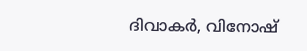ദിവാകർ, വിനോഷ്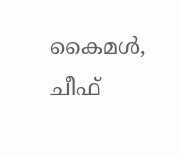കൈമൾ, ചീഫ്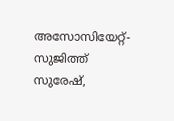അസോസിയേറ്റ്-സുജിത്ത് സുരേഷ്,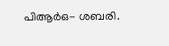പിആർഒ- ശബരി.